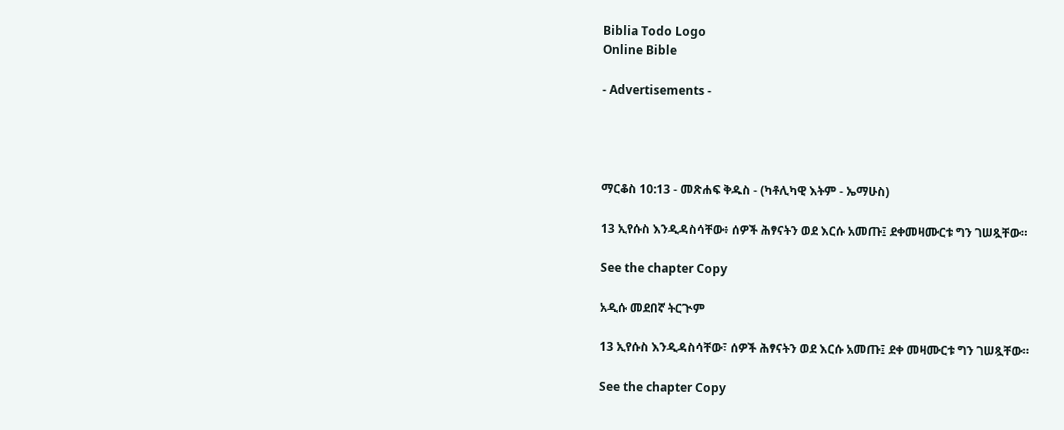Biblia Todo Logo
Online Bible

- Advertisements -




ማርቆስ 10:13 - መጽሐፍ ቅዱስ - (ካቶሊካዊ እትም - ኤማሁስ)

13 ኢየሱስ እንዲዳስሳቸው፥ ሰዎች ሕፃናትን ወደ እርሱ አመጡ፤ ደቀመዛሙርቱ ግን ገሠጿቸው።

See the chapter Copy

አዲሱ መደበኛ ትርጒም

13 ኢየሱስ እንዲዳስሳቸው፣ ሰዎች ሕፃናትን ወደ እርሱ አመጡ፤ ደቀ መዛሙርቱ ግን ገሠጿቸው።

See the chapter Copy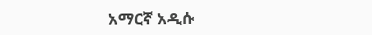አማርኛ አዲሱ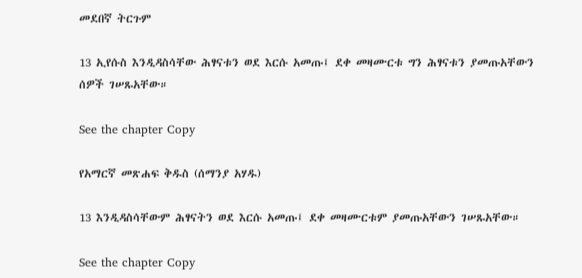መደበኛ ትርጉም

13 ኢየሱስ እንዲዳስሳቸው ሕፃናቱን ወደ እርሱ አመጡ፤ ደቀ መዛሙርቱ ግን ሕፃናቱን ያመጡአቸውን ሰዎች ገሠጹአቸው።

See the chapter Copy

የአማርኛ መጽሐፍ ቅዱስ (ሰማንያ አሃዱ)

13 እንዲዳስሳቸውም ሕፃናትን ወደ እርሱ አመጡ፤ ደቀ መዛሙርቱም ያመጡአቸውን ገሠጹአቸው።

See the chapter Copy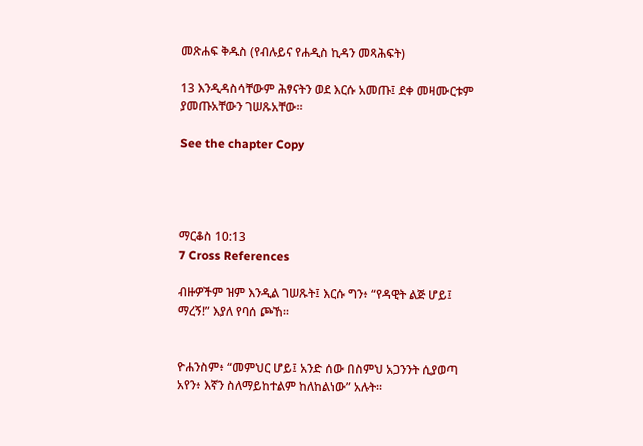መጽሐፍ ቅዱስ (የብሉይና የሐዲስ ኪዳን መጻሕፍት)

13 እንዲዳስሳቸውም ሕፃናትን ወደ እርሱ አመጡ፤ ደቀ መዛሙርቱም ያመጡአቸውን ገሠጹአቸው።

See the chapter Copy




ማርቆስ 10:13
7 Cross References

ብዙዎችም ዝም እንዲል ገሠጹት፤ እርሱ ግን፥ “የዳዊት ልጅ ሆይ፤ ማረኝ!” እያለ የባሰ ጮኸ።


ዮሐንስም፥ “መምህር ሆይ፤ አንድ ሰው በስምህ አጋንንት ሲያወጣ አየን፥ እኛን ስለማይከተልም ከለከልነው” አሉት።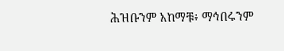ሕዝቡንም አከማቹ፥ ማኅበሩንም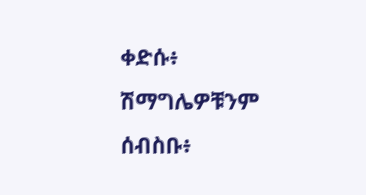ቀድሱ፥ ሽማግሌዎቹንም ሰብስቡ፥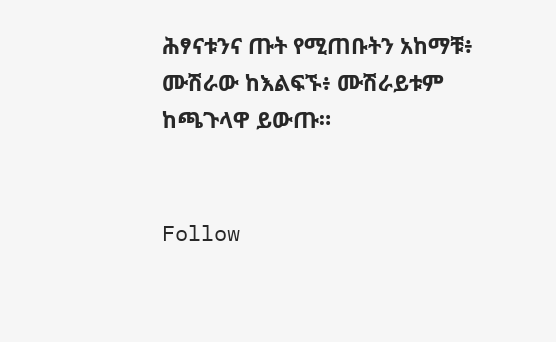ሕፃናቱንና ጡት የሚጠቡትን አከማቹ፥ ሙሽራው ከእልፍኙ፥ ሙሽራይቱም ከጫጉላዋ ይውጡ።


Follow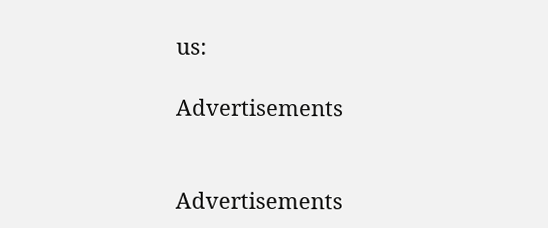us:

Advertisements


Advertisements